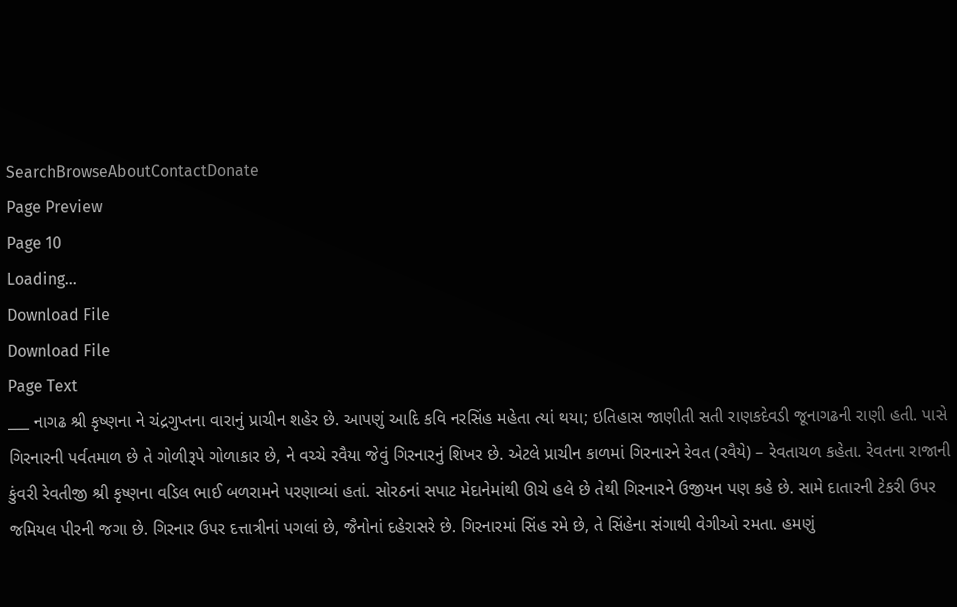SearchBrowseAboutContactDonate
Page Preview
Page 10
Loading...
Download File
Download File
Page Text
___ નાગઢ શ્રી કૃષ્ણના ને ચંદ્રગુપ્તના વારાનું પ્રાચીન શહેર છે. આપણું આદિ કવિ નરસિંહ મહેતા ત્યાં થયા; ઇતિહાસ જાણીતી સતી રાણકદેવડી જૂનાગઢની રાણી હતી. પાસે ગિરનારની પર્વતમાળ છે તે ગોળીરૂપે ગોળાકાર છે, ને વચ્ચે રવૈયા જેવું ગિરનારનું શિખર છે. એટલે પ્રાચીન કાળમાં ગિરનારને રેવત (રવૈયે) – રેવતાચળ કહેતા. રેવતના રાજાની કુંવરી રેવતીજી શ્રી કૃષ્ણના વડિલ ભાઈ બળરામને પરણાવ્યાં હતાં. સોરઠનાં સપાટ મેદાનેમાંથી ઊચે હલે છે તેથી ગિરનારને ઉજીયન પણ કહે છે. સામે દાતારની ટેકરી ઉપર જમિયલ પીરની જગા છે. ગિરનાર ઉપર દત્તાત્રીનાં પગલાં છે, જૈનોનાં દહેરાસરે છે. ગિરનારમાં સિંહ રમે છે, તે સિંહેના સંગાથી વેગીઓ રમતા. હમણું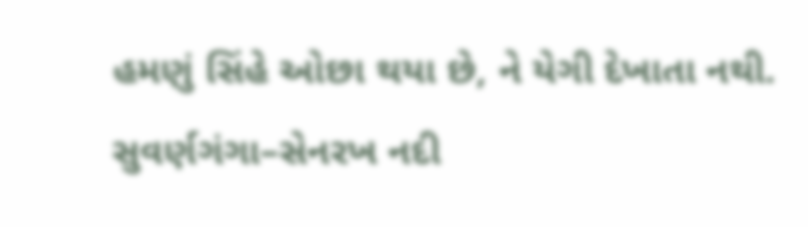હમણું સિંહે ઓછા થયા છે, ને યેગી દેખાતા નથી. સુવર્ણગંગા–સેનરખ નદી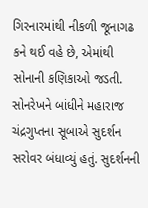ગિરનારમાંથી નીકળી જૂનાગઢ કને થઈ વહે છે, એમાંથી સોનાની કણિકાઓ જડતી. સોનરેખને બાંધીને મહારાજ ચંદ્રગુપ્તના સૂબાએ સુદર્શન સરોવર બંધાવ્યું હતું. સુદર્શનની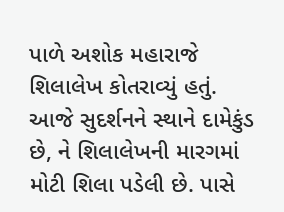પાળે અશોક મહારાજે શિલાલેખ કોતરાવ્યું હતું. આજે સુદર્શનને સ્થાને દામેકુંડ છે, ને શિલાલેખની મારગમાં મોટી શિલા પડેલી છે. પાસે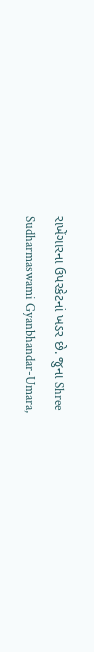રાખેંગારના ઉપરકેટનાં ખડર છે. જુના Shree Sudharmaswami Gyanbhandar-Umara,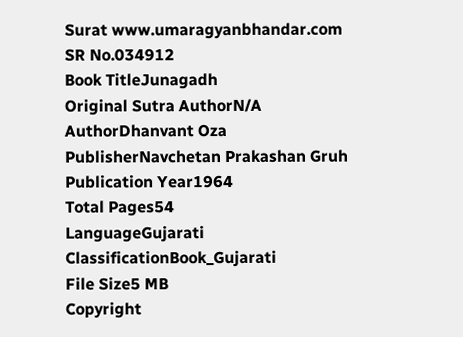Surat www.umaragyanbhandar.com
SR No.034912
Book TitleJunagadh
Original Sutra AuthorN/A
AuthorDhanvant Oza
PublisherNavchetan Prakashan Gruh
Publication Year1964
Total Pages54
LanguageGujarati
ClassificationBook_Gujarati
File Size5 MB
Copyright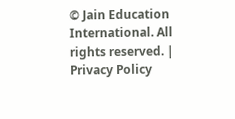© Jain Education International. All rights reserved. | Privacy Policy